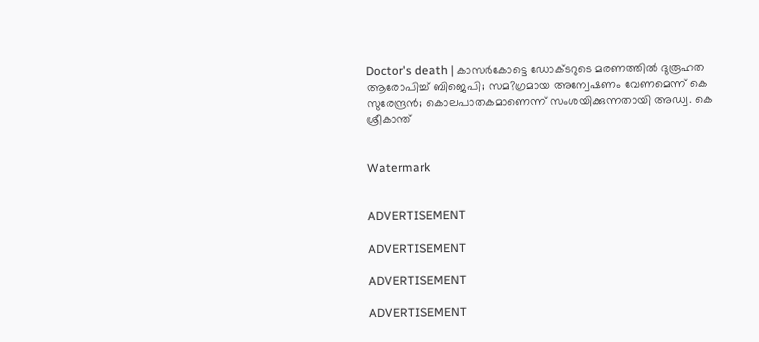Doctor's death | കാസര്‍കോട്ടെ ഡോക്ടറുടെ മരണത്തില്‍ ദുരൂഹത ആരോപിച്ച് ബിജെപി; സമ?ഗ്രമായ അന്വേഷണം വേണമെന്ന് കെ സുരേന്ദ്രന്‍; കൊലപാതകമാണെന്ന് സംശയിക്കുന്നതായി അഡ്വ. കെ ശ്രീകാന്ത്


Watermark


ADVERTISEMENT

ADVERTISEMENT

ADVERTISEMENT

ADVERTISEMENT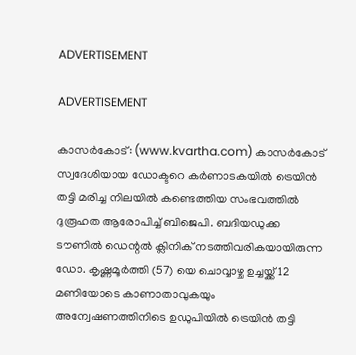ADVERTISEMENT

ADVERTISEMENT

കാസര്‍കോട്: (www.kvartha.com) കാസര്‍കോട് സ്വദേശിയായ ഡോക്ടറെ കര്‍ണാടകയില്‍ ട്രെയിന്‍ തട്ടി മരിച്ച നിലയില്‍ കണ്ടെത്തിയ സംഭവത്തില്‍ ദുരൂഹത ആരോപിച്ച് ബിജെപി. ബദിയഡുക്ക ടൗണില്‍ ഡെന്റല്‍ ക്ലിനിക് നടത്തിവരികയായിരുന്ന ഡോ. കൃഷ്ണമൂര്‍ത്തി (57) യെ ചൊവ്വാഴ്ച ഉച്ചയ്ക്ക് 12 മണിയോടെ കാണാതാവുകയും അന്വേഷണത്തിനിടെ ഉഡുപിയില്‍ ട്രെയിന്‍ തട്ടി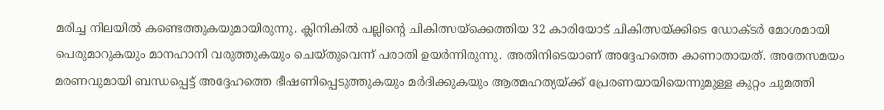മരിച്ച നിലയില്‍ കണ്ടെത്തുകയുമായിരുന്നു. ക്ലിനികില്‍ പല്ലിന്റെ ചികിത്സയ്ക്കെത്തിയ 32 കാരിയോട് ചികിത്സയ്ക്കിടെ ഡോക്ടര്‍ മോശമായി പെരുമാറുകയും മാനഹാനി വരുത്തുകയും ചെയ്തുവെന്ന് പരാതി ഉയര്‍ന്നിരുന്നു. അതിനിടെയാണ് അദ്ദേഹത്തെ കാണാതായത്. അതേസമയം മരണവുമായി ബന്ധപ്പെട്ട് അദ്ദേഹത്തെ ഭീഷണിപ്പെടുത്തുകയും മര്‍ദിക്കുകയും ആത്മഹത്യയ്ക്ക് പ്രേരണയായിയെന്നുമുള്ള കുറ്റം ചുമത്തി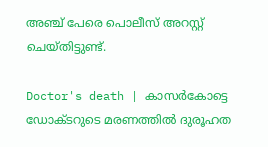അഞ്ച് പേരെ പൊലീസ് അറസ്റ്റ് ചെയ്തിട്ടുണ്ട്.

Doctor's death | കാസര്‍കോട്ടെ ഡോക്ടറുടെ മരണത്തില്‍ ദുരൂഹത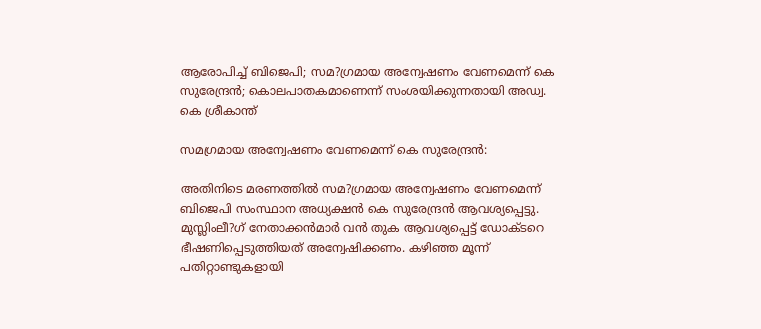ആരോപിച്ച് ബിജെപി; സമ?ഗ്രമായ അന്വേഷണം വേണമെന്ന് കെ സുരേന്ദ്രന്‍; കൊലപാതകമാണെന്ന് സംശയിക്കുന്നതായി അഡ്വ. കെ ശ്രീകാന്ത്

സമഗ്രമായ അന്വേഷണം വേണമെന്ന് കെ സുരേന്ദ്രന്‍:

അതിനിടെ മരണത്തില്‍ സമ?ഗ്രമായ അന്വേഷണം വേണമെന്ന് ബിജെപി സംസ്ഥാന അധ്യക്ഷന്‍ കെ സുരേന്ദ്രന്‍ ആവശ്യപ്പെട്ടു. മുസ്ലിംലീ?ഗ് നേതാക്കന്‍മാര്‍ വന്‍ തുക ആവശ്യപ്പെട്ട് ഡോക്ടറെ ഭീഷണിപ്പെടുത്തിയത് അന്വേഷിക്കണം. കഴിഞ്ഞ മൂന്ന് പതിറ്റാണ്ടുകളായി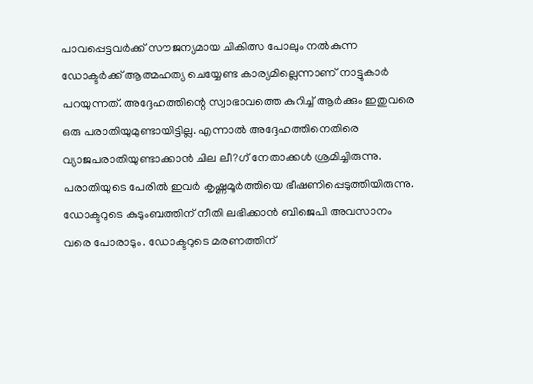പാവപ്പെട്ടവര്‍ക്ക് സൗജന്യമായ ചികിത്സ പോലും നല്‍കുന്ന ഡോക്ടര്‍ക്ക് ആത്മഹത്യ ചെയ്യേണ്ട കാര്യമില്ലെന്നാണ് നാട്ടുകാര്‍ പറയുന്നത്. അദ്ദേഹത്തിന്റെ സ്വാഭാവത്തെ കുറിച്ച് ആര്‍ക്കും ഇതുവരെ ഒരു പരാതിയുമുണ്ടായിട്ടില്ല. എന്നാല്‍ അദ്ദേഹത്തിനെതിരെ വ്യാജപരാതിയുണ്ടാക്കാന്‍ ചില ലീ?ഗ് നേതാക്കള്‍ ശ്രമിച്ചിരുന്നു. പരാതിയുടെ പേരില്‍ ഇവര്‍ കൃഷ്ണമൂര്‍ത്തിയെ ഭീഷണിപ്പെടുത്തിയിരുന്നു. ഡോക്ടറുടെ കുടുംബത്തിന് നീതി ലഭിക്കാന്‍ ബിജെപി അവസാനം വരെ പോരാടും. ഡോക്ടറുടെ മരണത്തിന്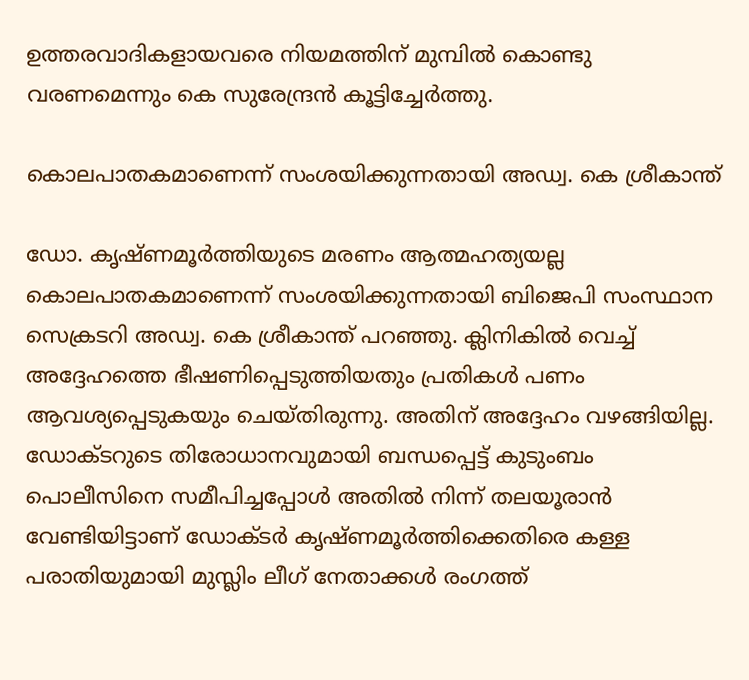ഉത്തരവാദികളായവരെ നിയമത്തിന് മുമ്പില്‍ കൊണ്ടു വരണമെന്നും കെ സുരേന്ദ്രന്‍ കൂട്ടിച്ചേര്‍ത്തു.

കൊലപാതകമാണെന്ന് സംശയിക്കുന്നതായി അഡ്വ. കെ ശ്രീകാന്ത്

ഡോ. കൃഷ്ണമൂര്‍ത്തിയുടെ മരണം ആത്മഹത്യയല്ല കൊലപാതകമാണെന്ന് സംശയിക്കുന്നതായി ബിജെപി സംസ്ഥാന സെക്രടറി അഡ്വ. കെ ശ്രീകാന്ത് പറഞ്ഞു. ക്ലിനികില്‍ വെച്ച് അദ്ദേഹത്തെ ഭീഷണിപ്പെടുത്തിയതും പ്രതികള്‍ പണം ആവശ്യപ്പെടുകയും ചെയ്തിരുന്നു. അതിന് അദ്ദേഹം വഴങ്ങിയില്ല. ഡോക്ടറുടെ തിരോധാനവുമായി ബന്ധപ്പെട്ട് കുടുംബം പൊലീസിനെ സമീപിച്ചപ്പോള്‍ അതില്‍ നിന്ന് തലയൂരാന്‍ വേണ്ടിയിട്ടാണ് ഡോക്ടര്‍ കൃഷ്ണമൂര്‍ത്തിക്കെതിരെ കള്ള പരാതിയുമായി മുസ്ലിം ലീഗ് നേതാക്കള്‍ രംഗത്ത്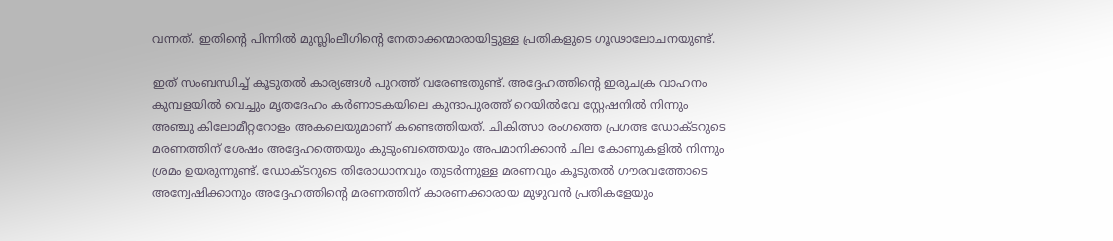വന്നത്. ഇതിന്റെ പിന്നില്‍ മുസ്ലിംലീഗിന്റെ നേതാക്കന്മാരായിട്ടുള്ള പ്രതികളുടെ ഗൂഢാലോചനയുണ്ട്.

ഇത് സംബന്ധിച്ച് കൂടുതല്‍ കാര്യങ്ങള്‍ പുറത്ത് വരേണ്ടതുണ്ട്. അദ്ദേഹത്തിന്റെ ഇരുചക്ര വാഹനം കുമ്പളയില്‍ വെച്ചും മൃതദേഹം കര്‍ണാടകയിലെ കുന്ദാപുരത്ത് റെയില്‍വേ സ്റ്റേഷനില്‍ നിന്നും അഞ്ചു കിലോമീറ്ററോളം അകലെയുമാണ് കണ്ടെത്തിയത്. ചികിത്സാ രംഗത്തെ പ്രഗത്ഭ ഡോക്ടറുടെ മരണത്തിന് ശേഷം അദ്ദേഹത്തെയും കുടുംബത്തെയും അപമാനിക്കാന്‍ ചില കോണുകളില്‍ നിന്നും ശ്രമം ഉയരുന്നുണ്ട്. ഡോക്ടറുടെ തിരോധാനവും തുടര്‍ന്നുള്ള മരണവും കൂടുതല്‍ ഗൗരവത്തോടെ അന്വേഷിക്കാനും അദ്ദേഹത്തിന്റെ മരണത്തിന് കാരണക്കാരായ മുഴുവന്‍ പ്രതികളേയും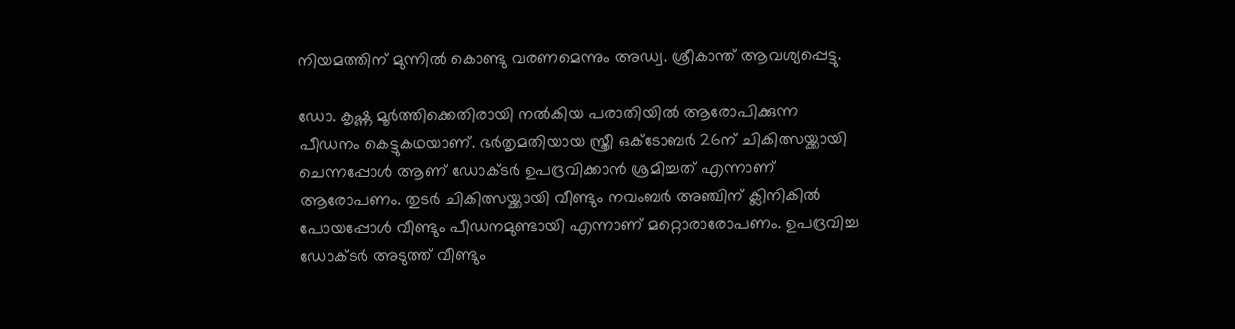നിയമത്തിന് മുന്നില്‍ കൊണ്ടു വരണമെന്നും അഡ്വ. ശ്രീകാന്ത് ആവശ്യപ്പെട്ടു.

ഡോ. കൃഷ്ണ മൂര്‍ത്തിക്കെതിരായി നല്‍കിയ പരാതിയില്‍ ആരോപിക്കുന്ന പീഡനം കെട്ടുകഥയാണ്. ഭര്‍തൃമതിയായ സ്ത്രീ ഒക്ടോബര്‍ 26ന് ചികിത്സയ്ക്കായി ചെന്നപ്പോള്‍ ആണ് ഡോക്ടര്‍ ഉപദ്രവിക്കാന്‍ ശ്രമിച്ചത് എന്നാണ് ആരോപണം. തുടര്‍ ചികിത്സയ്ക്കായി വീണ്ടും നവംബര്‍ അഞ്ചിന് ക്ലിനികില്‍ പോയപ്പോള്‍ വീണ്ടും പീഡനമുണ്ടായി എന്നാണ് മറ്റൊരാരോപണം. ഉപദ്രവിച്ച ഡോക്ടര്‍ അടുത്ത് വീണ്ടും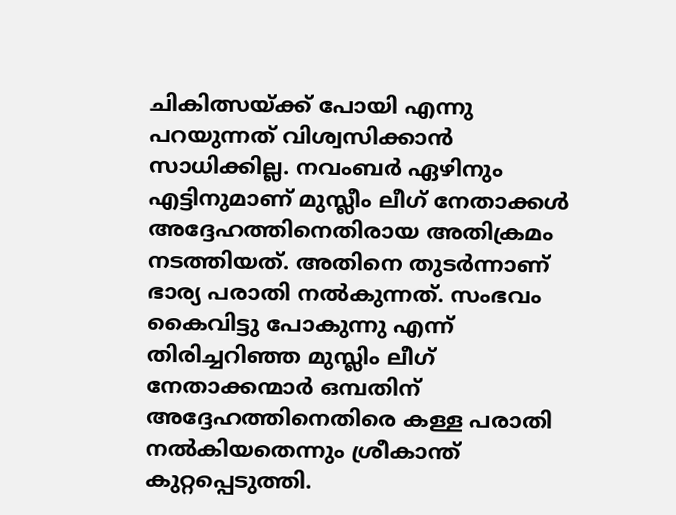ചികിത്സയ്ക്ക് പോയി എന്നു പറയുന്നത് വിശ്വസിക്കാന്‍ സാധിക്കില്ല. നവംബര്‍ ഏഴിനും എട്ടിനുമാണ് മുസ്ലീം ലീഗ് നേതാക്കള്‍ അദ്ദേഹത്തിനെതിരായ അതിക്രമം നടത്തിയത്. അതിനെ തുടര്‍ന്നാണ് ഭാര്യ പരാതി നല്‍കുന്നത്. സംഭവം കൈവിട്ടു പോകുന്നു എന്ന് തിരിച്ചറിഞ്ഞ മുസ്ലിം ലീഗ് നേതാക്കന്മാര്‍ ഒമ്പതിന് അദ്ദേഹത്തിനെതിരെ കള്ള പരാതി നല്‍കിയതെന്നും ശ്രീകാന്ത് കുറ്റപ്പെടുത്തി.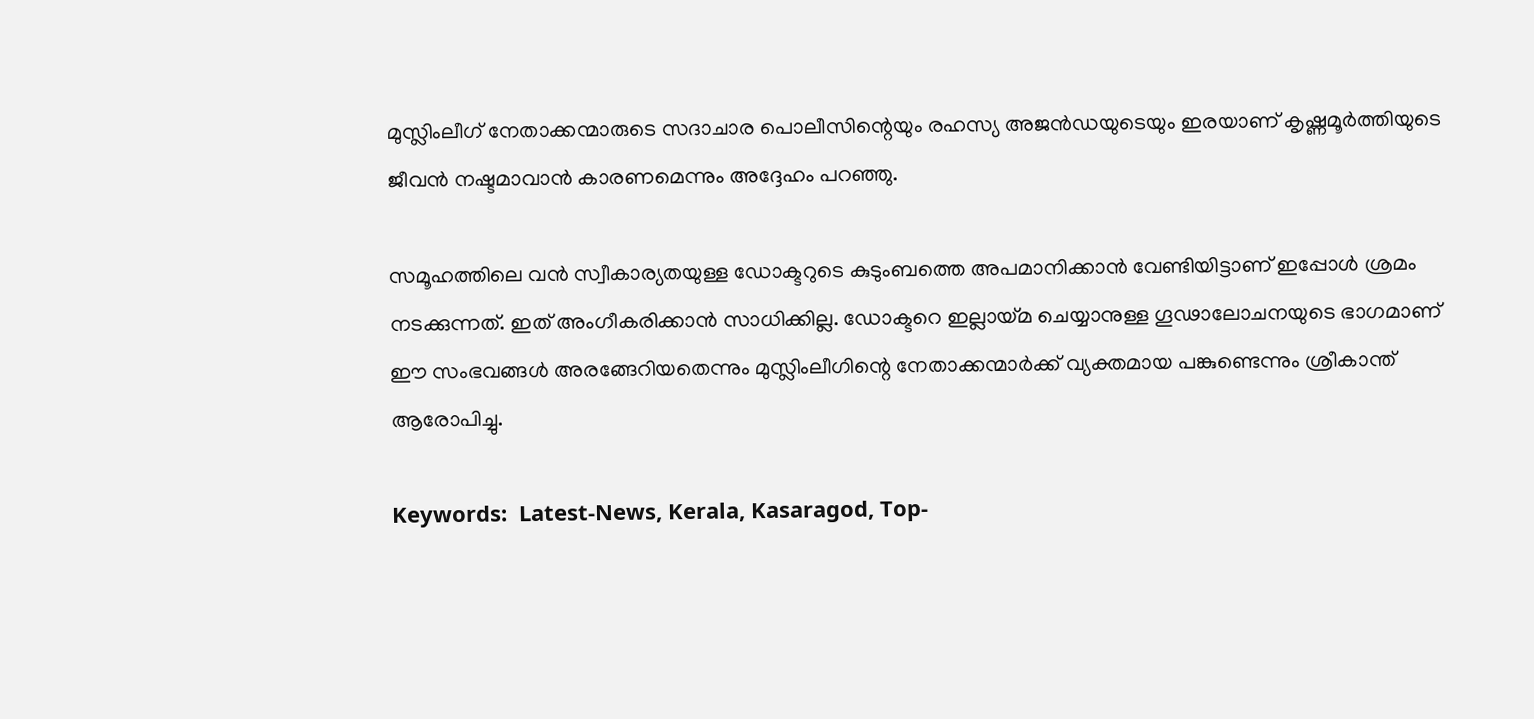മുസ്ലിംലീഗ് നേതാക്കന്മാരുടെ സദാചാര പൊലീസിന്റെയും രഹസ്യ അജന്‍ഡയുടെയും ഇരയാണ് കൃഷ്ണമൂര്‍ത്തിയുടെ ജീവന്‍ നഷ്ടമാവാന്‍ കാരണമെന്നും അദ്ദേഹം പറഞ്ഞു.

സമൂഹത്തിലെ വന്‍ സ്വീകാര്യതയുള്ള ഡോക്ടറുടെ കുടുംബത്തെ അപമാനിക്കാന്‍ വേണ്ടിയിട്ടാണ് ഇപ്പോള്‍ ശ്രമം നടക്കുന്നത്. ഇത് അംഗീകരിക്കാന്‍ സാധിക്കില്ല. ഡോക്ടറെ ഇല്ലായ്മ ചെയ്യാനുള്ള ഗൂഢാലോചനയുടെ ഭാഗമാണ് ഈ സംഭവങ്ങള്‍ അരങ്ങേറിയതെന്നും മുസ്ലിംലീഗിന്റെ നേതാക്കന്മാര്‍ക്ക് വ്യക്തമായ പങ്കുണ്ടെന്നും ശ്രീകാന്ത് ആരോപിച്ചു.

Keywords:  Latest-News, Kerala, Kasaragod, Top-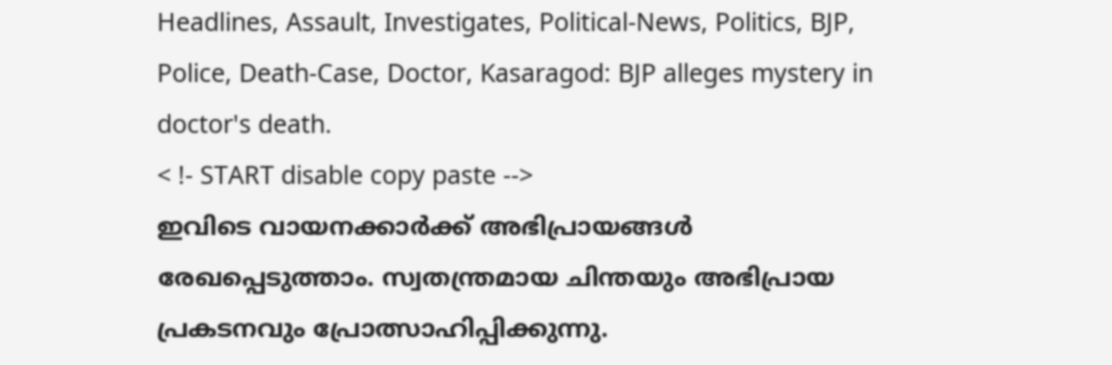Headlines, Assault, Investigates, Political-News, Politics, BJP, Police, Death-Case, Doctor, Kasaragod: BJP alleges mystery in doctor's death.
< !- START disable copy paste -->
ഇവിടെ വായനക്കാർക്ക് അഭിപ്രായങ്ങൾ രേഖപ്പെടുത്താം. സ്വതന്ത്രമായ ചിന്തയും അഭിപ്രായ പ്രകടനവും പ്രോത്സാഹിപ്പിക്കുന്നു.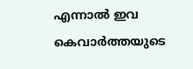എന്നാൽ ഇവ കെവാർത്തയുടെ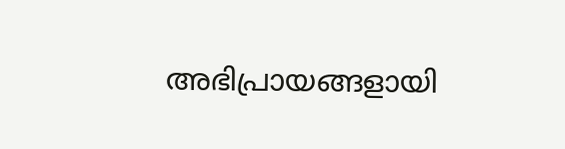അഭിപ്രായങ്ങളായി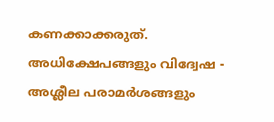കണക്കാക്കരുത്. അധിക്ഷേപങ്ങളും വിദ്വേഷ - അശ്ലീല പരാമർശങ്ങളും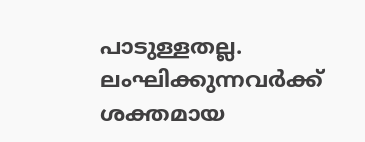പാടുള്ളതല്ല. ലംഘിക്കുന്നവർക്ക് ശക്തമായ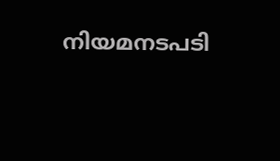നിയമനടപടി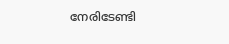നേരിടേണ്ടി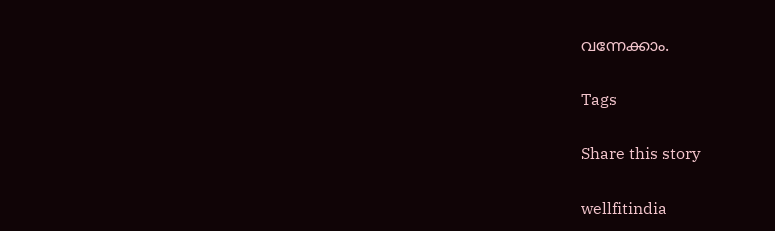വന്നേക്കാം.

Tags

Share this story

wellfitindia